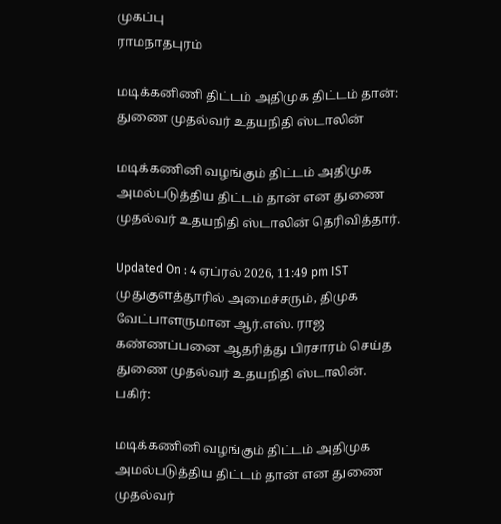முகப்பு
ராமநாதபுரம்

மடிக்கனிணி திட்டம் அதிமுக திட்டம் தான்: துணை முதல்வர் உதயநிதி ஸ்டாலின்

மடிக்கணினி வழங்கும் திட்டம் அதிமுக அமல்படுத்திய திட்டம் தான் என துணை முதல்வர் உதயநிதி ஸ்டாலின் தெரிவித்தார்.

Updated On : 4 ஏப்ரல் 2026, 11:49 pm IST
முதுகுளத்தூரில் அமைச்சரும், திமுக வேட்பாளருமான ஆர்.எஸ். ராஜ கண்ணப்பனை ஆதரித்து பிரசாரம் செய்த துணை முதல்வர் உதயநிதி ஸ்டாலின்.
பகிர்:

மடிக்கணினி வழங்கும் திட்டம் அதிமுக அமல்படுத்திய திட்டம் தான் என துணை முதல்வர்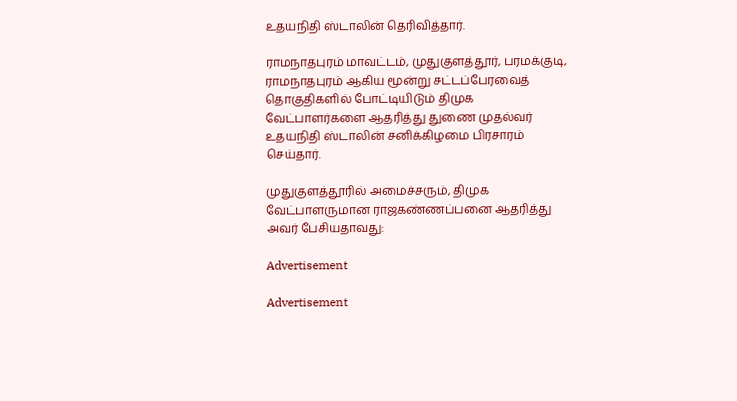உதயநிதி ஸ்டாலின் தெரிவித்தார்.

ராமநாதபுரம் மாவட்டம், முதுகுளத்தூர், பரமக்குடி, ராமநாதபுரம் ஆகிய மூன்று சட்டப்பேரவைத் தொகுதிகளில் போட்டியிடும் திமுக வேட்பாளர்களை ஆதரித்து துணை முதல்வர் உதயநிதி ஸ்டாலின் சனிக்கிழமை பிரசாரம் செய்தார்.

முதுகுளத்தூரில் அமைச்சரும், திமுக வேட்பாளருமான ராஜகண்ணப்பனை ஆதரித்து அவர் பேசியதாவது:

Advertisement

Advertisement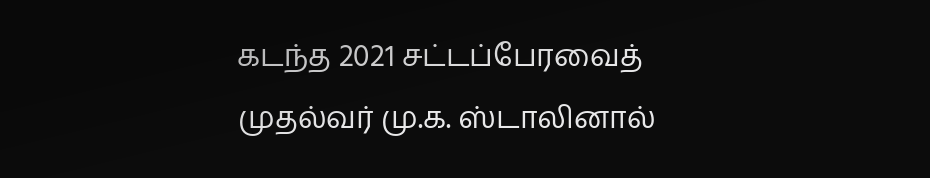கடந்த 2021 சட்டப்பேரவைத் முதல்வர் மு.க. ஸ்டாலினால்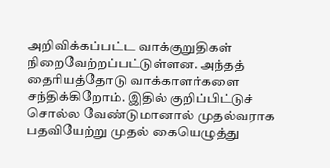அறிவிக்கப்பட்ட வாக்குறுதிகள் நிறைவேற்றப்பட்டுள்ளன. அந்தத் தைரியத்தோடு வாக்காளர்களை சந்திக்கிறோம். இதில் குறிப்பிட்டுச் சொல்ல வேண்டுமானால் முதல்வராக பதவியேற்று முதல் கையெழுத்து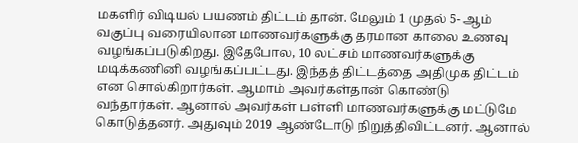மகளிர் விடியல் பயணம் திட்டம் தான். மேலும் 1 முதல் 5- ஆம் வகுப்பு வரையிலான மாணவர்களுக்கு தரமான காலை உணவு வழங்கப்படுகிறது. இதேபோல, 10 லட்சம் மாணவர்களுக்கு மடிக்கணினி வழங்கப்பட்டது. இந்தத் திட்டத்தை அதிமுக திட்டம் என சொல்கிறார்கள். ஆமாம் அவர்கள்தான் கொண்டு வந்தார்கள். ஆனால் அவர்கள் பள்ளி மாணவர்களுக்கு மட்டுமே கொடுத்தனர். அதுவும் 2019 ஆண்டோடு நிறுத்திவிட்டனர். ஆனால்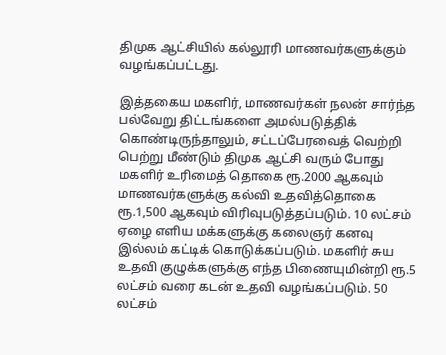திமுக ஆட்சியில் கல்லூரி மாணவர்களுக்கும் வழங்கப்பட்டது.

இத்தகைய மகளிர், மாணவர்கள் நலன் சார்ந்த பல்வேறு திட்டங்களை அமல்படுத்திக் கொண்டிருந்தாலும், சட்டப்பேரவைத் வெற்றி பெற்று மீண்டும் திமுக ஆட்சி வரும் போது மகளிர் உரிமைத் தொகை ரூ.2000 ஆகவும் மாணவர்களுக்கு கல்வி உதவித்தொகை ரூ.1,500 ஆகவும் விரிவுபடுத்தப்படும். 10 லட்சம் ஏழை எளிய மக்களுக்கு கலைஞர் கனவு இல்லம் கட்டிக் கொடுக்கப்படும். மகளிர் சுய உதவி குழுக்களுக்கு எந்த பிணையுமின்றி ரூ.5 லட்சம் வரை கடன் உதவி வழங்கப்படும். 50 லட்சம்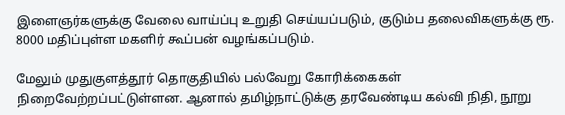இளைஞர்களுக்கு வேலை வாய்ப்பு உறுதி செய்யப்படும், குடும்ப தலைவிகளுக்கு ரூ. 8000 மதிப்புள்ள மகளிர் கூப்பன் வழங்கப்படும்.

மேலும் முதுகுளத்தூர் தொகுதியில் பல்வேறு கோரிக்கைகள் நிறைவேற்றப்பட்டுள்ளன. ஆனால் தமிழ்நாட்டுக்கு தரவேண்டிய கல்வி நிதி, நூறு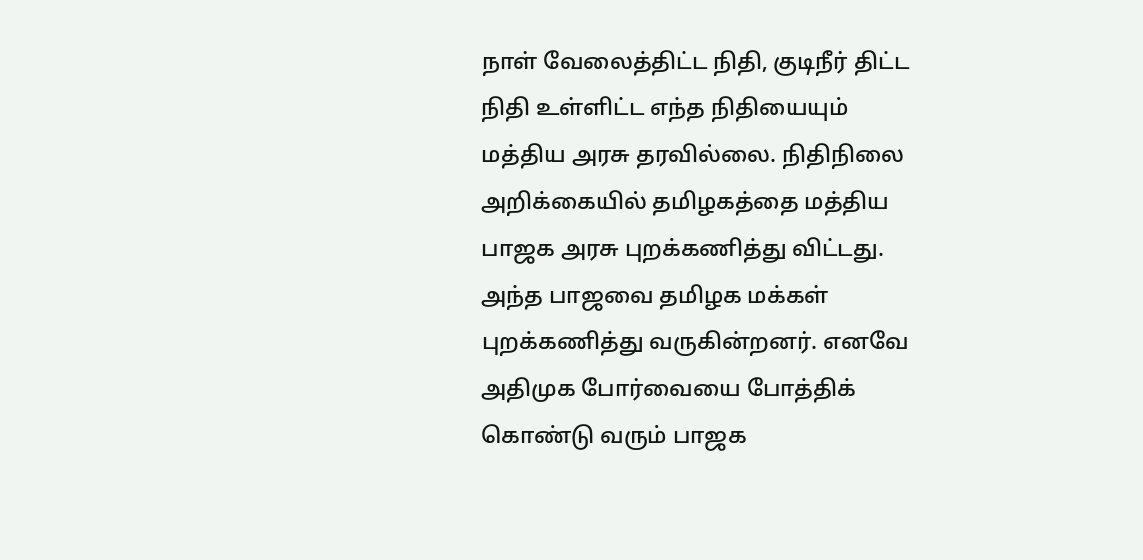நாள் வேலைத்திட்ட நிதி, குடிநீர் திட்ட நிதி உள்ளிட்ட எந்த நிதியையும் மத்திய அரசு தரவில்லை. நிதிநிலை அறிக்கையில் தமிழகத்தை மத்திய பாஜக அரசு புறக்கணித்து விட்டது. அந்த பாஜவை தமிழக மக்கள் புறக்கணித்து வருகின்றனர். எனவே அதிமுக போர்வையை போத்திக் கொண்டு வரும் பாஜக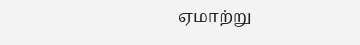ஏமாற்று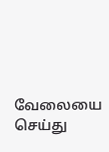வேலையை செய்து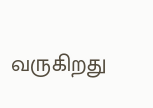வருகிறது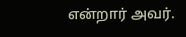என்றார் அவர்.